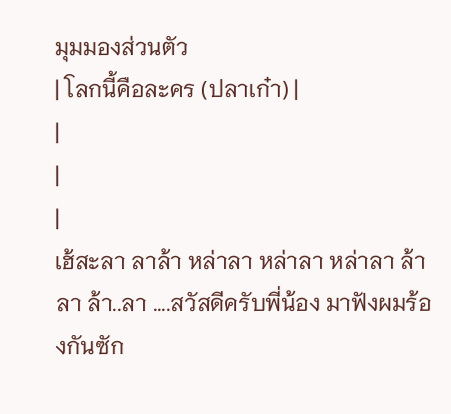มุมมองส่วนตัว
| โลกนี้คือละคร (ปลาเก๋า) |
|
|
|
เฮ้สะลา ลาล้า หล่าลา หล่าลา หล่าลา ล้าลา ล้า..ลา ....สวัสดีครับพี่น้อง มาฟังผมร้องกันซัก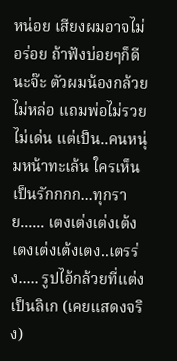หน่อย เสียงผมอาจไม่อร่อย ถ้าฟังบ่อยๆก็ดีนะจ๊ะ ตัวผมน้องกล้วยไม่หล่อ แถมพ่อไม่รวยไม่เด่น แต่เป็น..คนหนุ่มหน้าทะเล้น ใครเห็นเป็นรักกกก...ทุกราย...... เตงเต่งเต่งเต้ง เตงเต่งเต้งเตง..เตรร่ง..... รูปไอ้กล้วยที่แต่งเป็นลิเก (เคยแสดงจริง)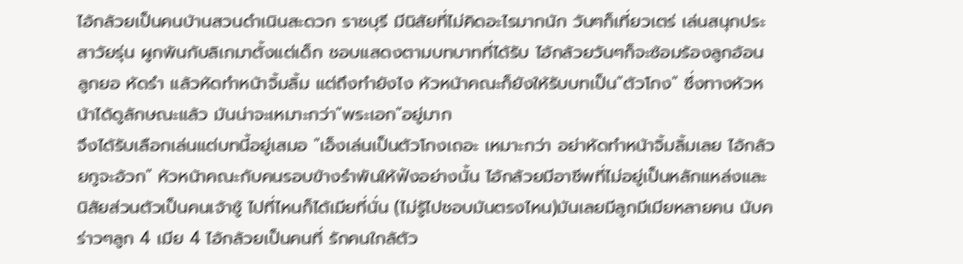ไอ้กล้วยเป็นคนบ้านสวนดำเนินสะดวก ราชบุรี มีนิสัยที่ไม่คิดอะไรมากนัก วันๆก็เที่ยวเตร่ เล่นสนุกประสาวัยรุ่น ผูกพันกับลิเกมาตั้งแต่เด็ก ชอบแสดงตามบทบาทที่ได้รับ ไอ้กล้วยวันๆก็จะซ้อมร้องลูกอ้อน ลูกยอ หัดรำ แล้วหัดทำหน้าจิ้มลิ้ม แต่ถึงทำยังไง หัวหน้าคณะก็ยังให้รับบทเป็น"ตัวโกง" ซึ่งทางหัวหน้าได้ดูลักษณะแล้ว มันน่าจะเหมาะกว่า"พระเอก"อยู่มาก
จึงได้รับเลือกเล่นแต่บทนี้อยู่เสมอ "เอ็งเล่นเป็นตัวโกงเถอะ เหมาะกว่า อย่าหัดทำหน้าจิ้มลิ้มเลย ไอ้กล้วยกูจะอ้วก" หัวหน้าคณะกับคนรอบข้างรำพันให้ฟังอย่างนั้น ไอ้กล้วยมีอาชีพที่ไม่อยู่เป็นหลักแหล่งและนิสัยส่วนตัวเป็นคนเจ้าชู้ ไปที่ไหนก็ได้เมียที่นั่น (ไม่รู้ไปชอบมันตรงไหน)มันเลยมีลูกมีเมียหลายคน นับคร่าวๆลูก 4 เมีย 4 ไอ้กล้วยเป็นคนที่ รักคนใกล้ตัว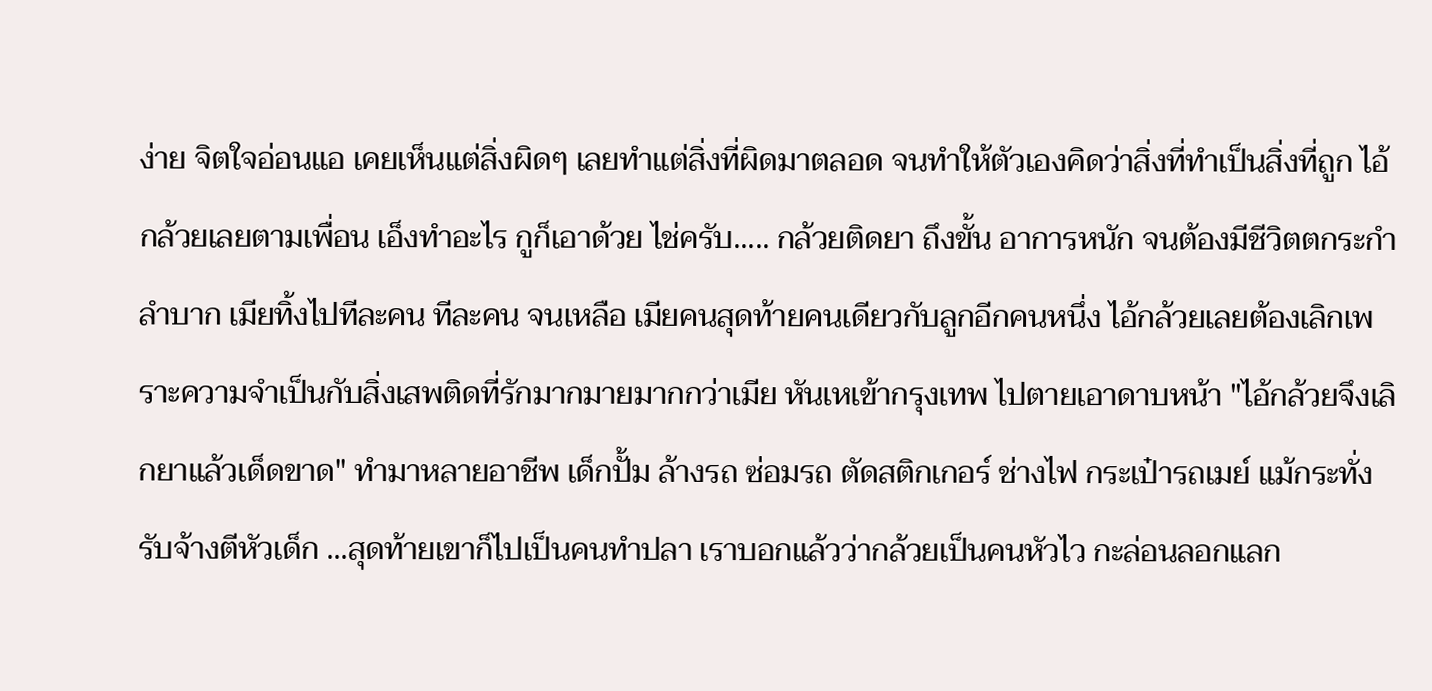ง่าย จิตใจอ่อนแอ เคยเห็นแต่สิ่งผิดๆ เลยทำแต่สิ่งที่ผิดมาตลอด จนทำให้ตัวเองคิดว่าสิ่งที่ทำเป็นสิ่งที่ถูก ไอ้กล้วยเลยตามเพื่อน เอ็งทำอะไร กูก็เอาด้วย ไช่ครับ..... กล้วยติดยา ถึงขั้น อาการหนัก จนต้องมีชีวิตตกระกำลำบาก เมียทิ้งไปทีละคน ทีละคน จนเหลือ เมียคนสุดท้ายคนเดียวกับลูกอีกคนหนึ่ง ไอ้กล้วยเลยต้องเลิกเพราะความจำเป็นกับสิ่งเสพติดที่รักมากมายมากกว่าเมีย หันเหเข้ากรุงเทพ ไปตายเอาดาบหน้า "ไอ้กล้วยจึงเลิกยาแล้วเด็ดขาด" ทำมาหลายอาชีพ เด็กปั้ม ล้างรถ ซ่อมรถ ตัดสติกเกอร์ ช่างไฟ กระเป๋ารถเมย์ แม้กระทั่งรับจ้างตีหัวเด็ก ...สุดท้ายเขาก็ไปเป็นคนทำปลา เราบอกแล้วว่ากล้วยเป็นคนหัวไว กะล่อนลอกแลก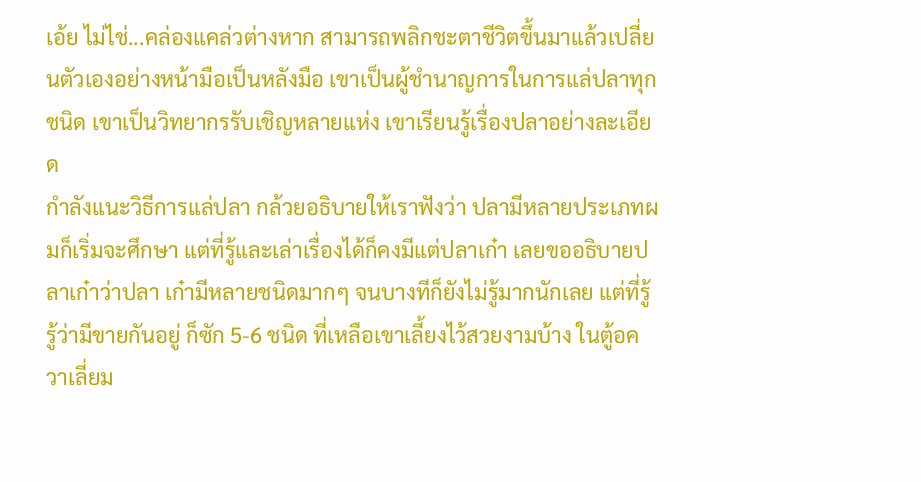เอ้ย ไม่ไช่...คล่องแคล่วต่างหาก สามารถพลิกชะตาชีวิตขึ้นมาแล้วเปลี่ยนตัวเองอย่างหน้ามือเป็นหลังมือ เขาเป็นผู้ชำนาญการในการแล่ปลาทุกชนิด เขาเป็นวิทยากรรับเชิญหลายแห่ง เขาเรียนรู้เรื่องปลาอย่างละเอียด
กำลังแนะวิธีการแล่ปลา กล้วยอธิบายให้เราฟังว่า ปลามีหลายประเภทผมก็เริ่มจะศึกษา แต่ที่รู้และเล่าเรื่องได้ก็คงมีแต่ปลาเก๋า เลยขออธิบายปลาเก๋าว่าปลา เก๋ามีหลายชนิดมากๆ จนบางทีก็ยังไม่รู้มากนักเลย แต่ที่รู้รู้ว่ามีขายกันอยู่ ก็ซัก 5-6 ชนิด ที่เหลือเขาเลี้ยงไว้สวยงามบ้าง ในตู้อควาเลี่ยม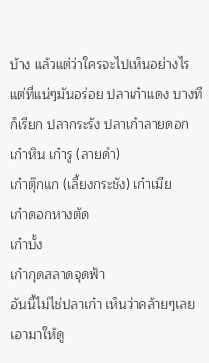บ้าง แล้วแต่ว่าใครจะไปเห็นอย่างไร แต่ที่แน่ๆมันอร่อย ปลาเก๋าแดง บางทีก็เรียก ปลากระรัง ปลาเก๋าลายดอก เก๋าหิน เก๋ารู (ลายดำ)
เก๋าตุ๊กแก (เลี้ยงกระชัง) เก๋าเมีย
เก๋าดอกหางตัด
เก๋าบั้ง
เก๋ากุดสลาดจุดฟ้า
อันนี้ไม่ไช่ปลาเก๋า เห็นว่าคล้ายๆเลยเอามาให้ดู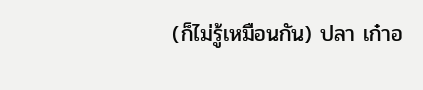(ก็ไม่รู้เหมือนกัน) ปลา เก๋าอ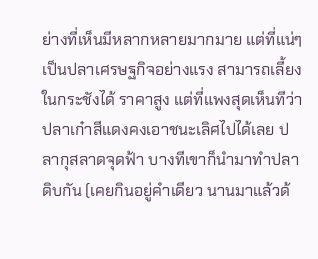ย่างที่เห็นมีหลากหลายมากมาย แต่ที่แน่ๆเป็นปลาเศรษฐกิจอย่างแรง สามารถเลี้ยงในกระชังได้ ราคาสูง แต่ที่แพงสุดเห็นทีว่า ปลาเก๋าสีแดงคงเอาชนะเลิศไปได้เลย ปลากุสลาดจุดฟ้า บางทีเขาก็นำมาทำปลาดิบกัน (เคยกินอยู่คำเดียว นานมาแล้วด้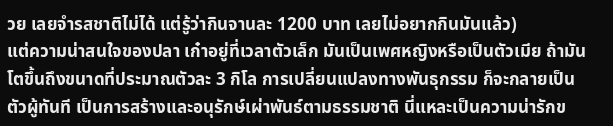วย เลยจำรสชาติไม่ได้ แต่รู้ว่ากินจานละ 1200 บาท เลยไม่อยากกินมันแล้ว)
แต่ความน่าสนใจของปลา เก๋าอยู่ที่เวลาตัวเล็ก มันเป็นเพศหญิงหรือเป็นตัวเมีย ถ้ามันโตขึ้นถึงขนาดที่ประมาณตัวละ 3 กิโล การเปลี่ยนแปลงทางพันธุกรรม ก็จะกลายเป็นตัวผู้ทันที เป็นการสร้างและอนุรักษ์เผ่าพันธ์ตามธรรมชาติ นี่แหละเป็นความน่ารักข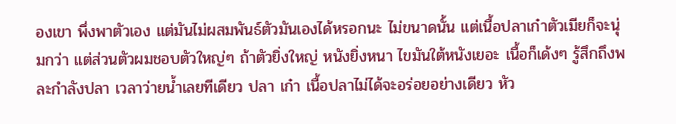องเขา พึ่งพาตัวเอง แต่มันไม่ผสมพันธ์ตัวมันเองได้หรอกนะ ไม่ขนาดนั้น แต่เนื้อปลาเก๋าตัวเมียก็จะนุ่มกว่า แต่ส่วนตัวผมชอบตัวใหญ่ๆ ถ้าตัวยิ่งใหญ่ หนังยิ่งหนา ไขมันใต้หนังเยอะ เนื้อก็เด้งๆ รู้สึกถึงพละกำลังปลา เวลาว่ายน้ำเลยทีเดียว ปลา เก๋า เนื้อปลาไม่ได้จะอร่อยอย่างเดียว หัว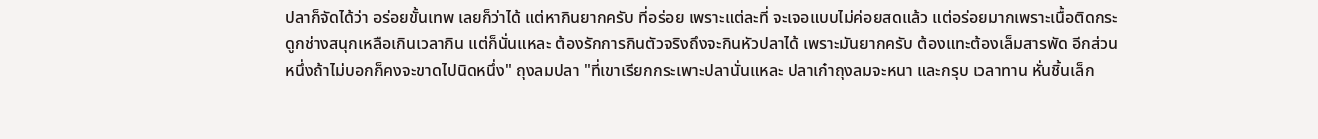ปลาก็จัดได้ว่า อร่อยขั้นเทพ เลยก็ว่าได้ แต่หากินยากครับ ที่อร่อย เพราะแต่ละที่ จะเจอแบบไม่ค่อยสดแล้ว แต่อร่อยมากเพราะเนื้อติดกระดูกช่างสนุกเหลือเกินเวลากิน แต่ก็นั่นแหละ ต้องรักการกินตัวจริงถึงจะกินหัวปลาได้ เพราะมันยากครับ ต้องแทะต้องเล็มสารพัด อีกส่วนหนึ่งถ้าไม่บอกก็คงจะขาดไปนิดหนึ่ง" ถุงลมปลา "ที่เขาเรียกกระเพาะปลานั่นแหละ ปลาเก๋าถุงลมจะหนา และกรุบ เวลาทาน หั่นชิ้นเล็ก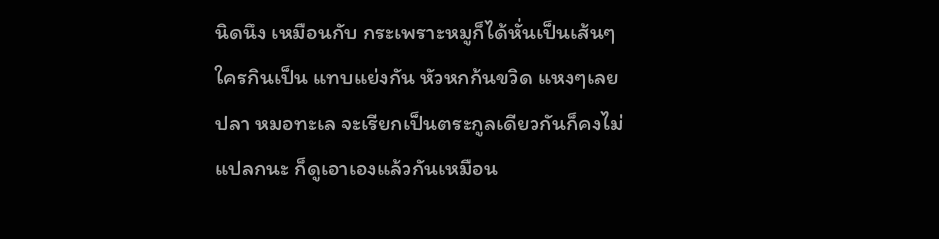นิดนึง เหมือนกับ กระเพราะหมูก็ได้หั่นเป็นเส้นๆ ใครกินเป็น แทบแย่งกัน หัวหกก้นขวิด แหงๆเลย
ปลา หมอทะเล จะเรียกเป็นตระกูลเดียวกันก็คงไม่แปลกนะ ก็ดูเอาเองแล้วกันเหมือน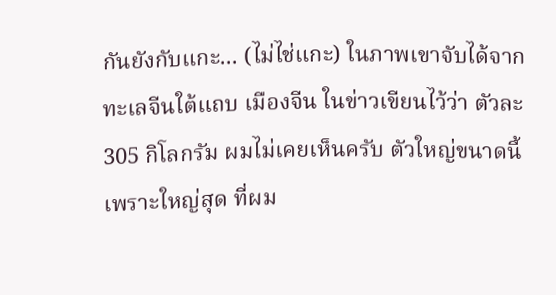กันยังกับแกะ... (ไม่ไช่แกะ) ในภาพเขาจับได้จากทะเลจีนใต้แถบ เมืองจีน ในข่าวเขียนไว้ว่า ตัวละ 305 กิโลกรัม ผมไม่เคยเห็นครับ ตัวใหญ่ขนาดนี้ เพราะใหญ่สุด ที่ผม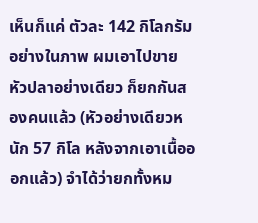เห็นก็แค่ ตัวละ 142 กิโลกรัม อย่างในภาพ ผมเอาไปขาย หัวปลาอย่างเดียว ก็ยกกันสองคนแล้ว (หัวอย่างเดียวหนัก 57 กิโล หลังจากเอาเนื้อออกแล้ว) จำได้ว่ายกทั้งหม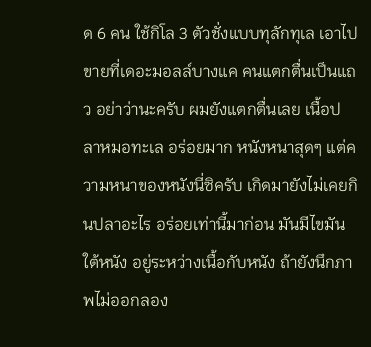ด 6 คน ใช้กิโล 3 ตัวชั่งแบบทุลักทุเล เอาไปขายที่เดอะมอลล์บางแค คนแตกตื่นเป็นแถว อย่าว่านะครับ ผมยังแตกตื่นเลย เนื้อปลาหมอทะเล อร่อยมาก หนังหนาสุดๆ แต่ความหนาของหนังนี่ซิครับ เกิดมายังไม่เคยกินปลาอะไร อร่อยเท่านี้มาก่อน มันมีไขมันใต้หนัง อยู่ระหว่างเนื้อกับหนัง ถ้ายังนึกภาพไม่ออกลอง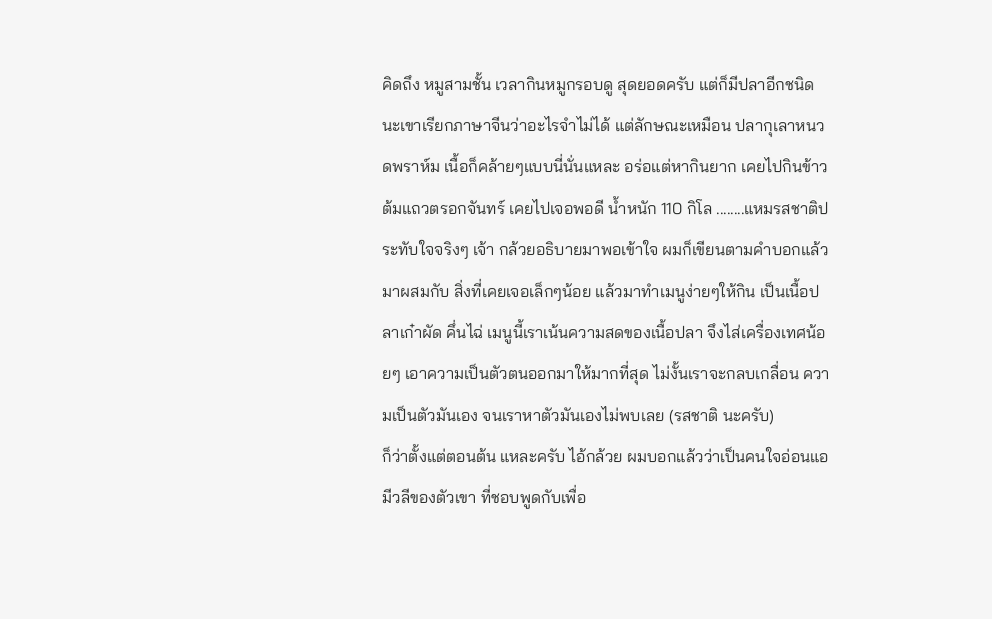คิดถึง หมูสามชั้น เวลากินหมูกรอบดู สุดยอดครับ แต่ก็มีปลาอีกชนิดนะเขาเรียกภาษาจีนว่าอะไรจำไม่ได้ แต่ลักษณะเหมือน ปลากุเลาหนวดพราห์ม เนื้อก็คล้ายๆแบบนี่นั่นแหละ อร่อแต่หากินยาก เคยไปกินข้าวต้มแถวตรอกจันทร์ เคยไปเจอพอดี น้ำหนัก 110 กิโล ........แหมรสชาติประทับใจจริงๆ เจ้า กล้วยอธิบายมาพอเข้าใจ ผมก็เขียนตามคำบอกแล้วมาผสมกับ สิ่งที่เคยเจอเล็กๆน้อย แล้วมาทำเมนูง่ายๆให้กิน เป็นเนื้อปลาเก๋าผัด คึ่นไฉ่ เมนูนี้เราเน้นความสดของเนื้อปลา จึงไส่เครื่องเทศน้อยๆ เอาความเป็นตัวตนออกมาให้มากที่สุด ไม่งั้นเราจะกลบเกลื่อน ความเป็นตัวมันเอง จนเราหาตัวมันเองไม่พบเลย (รสชาติ นะครับ)
ก็ว่าตั้งแต่ตอนต้น แหละครับ ไอ้กล้วย ผมบอกแล้วว่าเป็นคนใจอ่อนแอ มีวลีของตัวเขา ที่ชอบพูดกับเพื่อ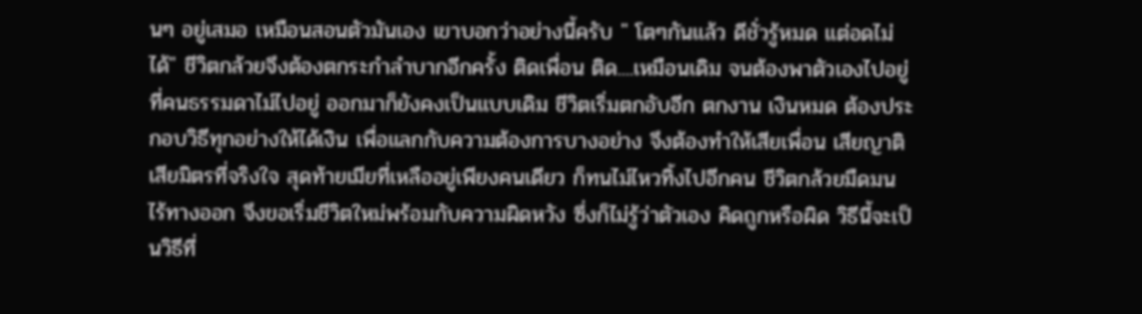นๆ อยู่เสมอ เหมือนสอนตัวมันเอง เขาบอกว่าอย่างนี้ครับ " โตๆกันแล้ว ดีชั่วรู้หมด แต่อดไม่ได้" ชีวิตกล้วยจึงต้องตกระกำลำบากอีกครั้ง ติดเพื่อน ติด....เหมือนเดิม จนต้องพาตัวเองไปอยู่ที่คนธรรมดาไม่ไปอยู่ ออกมาก็ยังคงเป็นแบบเดิม ชีวิตเริ่มตกอับอีก ตกงาน เงินหมด ต้องประกอบวิธีทุกอย่างให้ได้เงิน เพื่อแลกกับความต้องการบางอย่าง จึงต้องทำให้เสียเพื่อน เสียญาติ เสียมิตรที่จริงใจ สุดท้ายเมียที่เหลืออยู่เพียงคนเดียว ก็ทนไม่ไหวทิ้งไปอีกคน ชีวิตกล้วยมืดมน ไร้ทางออก จึงขอเริ่มชีวิตใหม่พร้อมกับความผิดหวัง ซึ่งก็ไม่รู้ว่าตัวเอง คิดถูกหรือผิด วิธีนี้จะเป็นวิธีที่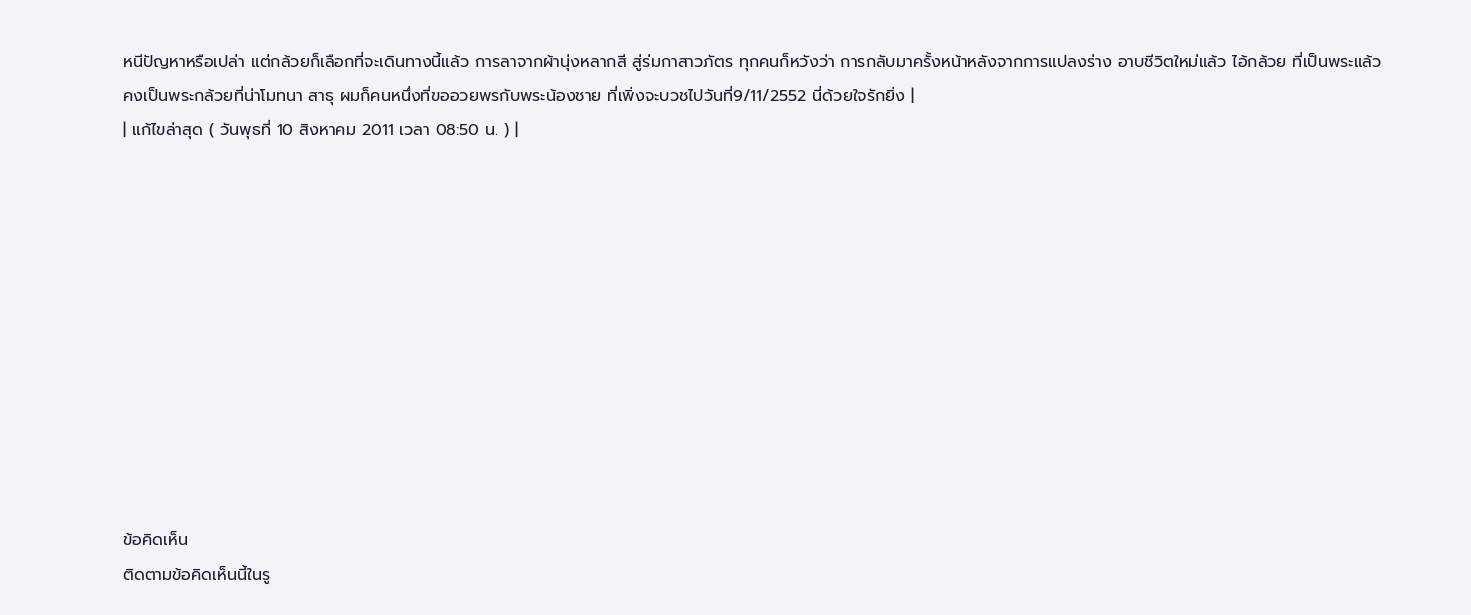หนีปัญหาหรือเปล่า แต่กล้วยก็เลือกที่จะเดินทางนี้แล้ว การลาจากผ้านุ่งหลากสี สู่ร่มกาสาวภัตร ทุกคนก็หวังว่า การกลับมาครั้งหน้าหลังจากการแปลงร่าง อาบชีวิตใหม่แล้ว ไอ้กล้วย ที่เป็นพระแล้ว คงเป็นพระกล้วยที่น่าโมทนา สาธุ ผมก็คนหนึ่งที่ขออวยพรกับพระน้องชาย ที่เพิ่งจะบวชไปวันที่9/11/2552 นี่ด้วยใจรักยิ่ง |
| แก้ไขล่าสุด ( วันพุธที่ 10 สิงหาคม 2011 เวลา 08:50 น. ) |











ข้อคิดเห็น
ติดตามข้อคิดเห็นนี้ในรู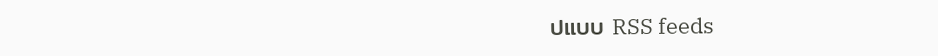ปแบบ RSS feeds